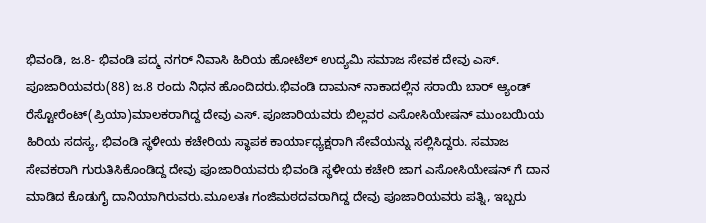ಭಿವಂಡಿ, ಜ.8- ಭಿವಂಡಿ ಪದ್ಮ ನಗರ್ ನಿವಾಸಿ ಹಿರಿಯ ಹೋಟೆಲ್ ಉದ್ಯಮಿ ಸಮಾಜ ಸೇವಕ ದೇವು ಎಸ್. ಪೂಜಾರಿಯವರು(88) ಜ.8 ರಂದು ನಿಧನ ಹೊಂದಿದರು.ಭಿವಂಡಿ ದಾಮನ್ ನಾಕಾದಲ್ಲಿನ ಸರಾಯಿ ಬಾರ್ ಆ್ಯಂಡ್ ರೆಸ್ಟೋರೆಂಟ್(ಪ್ರಿಯಾ)ಮಾಲಕರಾಗಿದ್ದ ದೇವು ಎಸ್. ಪೂಜಾರಿಯವರು ಬಿಲ್ಲವರ ಎಸೋಸಿಯೇಷನ್ ಮುಂಬಯಿಯ ಹಿರಿಯ ಸದಸ್ಯ, ಭಿವಂಡಿ ಸ್ಥಳೀಯ ಕಚೇರಿಯ ಸ್ಥಾಪಕ ಕಾರ್ಯಾಧ್ಯಕ್ಷರಾಗಿ ಸೇವೆಯನ್ನು ಸಲ್ಲಿಸಿದ್ದರು. ಸಮಾಜ ಸೇವಕರಾಗಿ ಗುರುತಿಸಿಕೊಂಡಿದ್ದ ದೇವು ಪೂಜಾರಿಯವರು ಭಿವಂಡಿ ಸ್ಥಳೀಯ ಕಚೇರಿ ಜಾಗ ಎಸೋಸಿಯೇಷನ್ ಗೆ ದಾನ ಮಾಡಿದ ಕೊಡುಗೈ ದಾನಿಯಾಗಿರುವರು.ಮೂಲತಃ ಗಂಜಿಮಠದವರಾಗಿದ್ದ ದೇವು ಪೂಜಾರಿಯವರು ಪತ್ನಿ, ಇಬ್ಬರು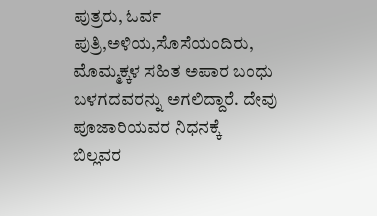ಪುತ್ರರು, ಓರ್ವ ಪುತ್ರಿ,ಅಳಿಯ,ಸೊಸೆಯಂದಿರು, ಮೊಮ್ಮಕ್ಕಳ ಸಹಿತ ಅಪಾರ ಬಂಧು ಬಳಗದವರನ್ನು ಅಗಲಿದ್ದಾರೆ. ದೇವು ಪೂಜಾರಿಯವರ ನಿಧನಕ್ಕೆ
ಬಿಲ್ಲವರ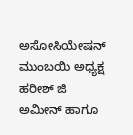ಅಸೋಸಿಯೇಷನ್ ಮುಂಬಯಿ ಅಧ್ಯಕ್ಷ ಹರೀಶ್ ಜಿ ಅಮೀನ್ ಹಾಗೂ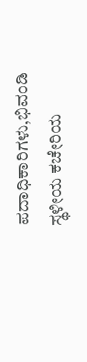ಪದಾಧಿಕಾರಿಗಳು,ಭಿವಂಡಿ ಸ್ಥಳೀಯ ಕಚೇರಿಯ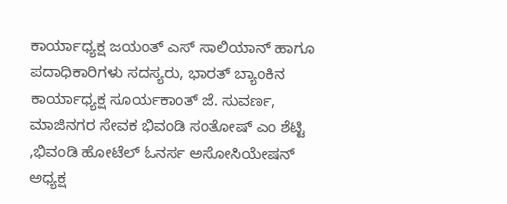ಕಾರ್ಯಾಧ್ಯಕ್ಷ ಜಯಂತ್ ಎಸ್ ಸಾಲಿಯಾನ್ ಹಾಗೂ ಪದಾಧಿಕಾರಿಗಳು ಸದಸ್ಯರು, ಭಾರತ್ ಬ್ಯಾಂಕಿನ ಕಾರ್ಯಾಧ್ಯಕ್ಷ ಸೂರ್ಯಕಾಂತ್ ಜೆ. ಸುವರ್ಣ, ಮಾಜಿನಗರ ಸೇವಕ ಭಿವಂಡಿ ಸಂತೋಷ್ ಎಂ ಶೆಟ್ಟಿ ,ಭಿವಂಡಿ ಹೋಟೆಲ್ ಓನರ್ಸ ಅಸೋಸಿಯೇಷನ್ ಅಧ್ಯಕ್ಷ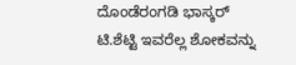ದೊಂಡೆರಂಗಡಿ ಭಾಸ್ಕರ್ ಟಿ.ಶೆಟ್ಟಿ ಇವರೆಲ್ಲ ಶೋಕವನ್ನು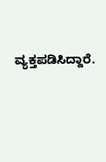ವ್ಯಕ್ತಪಡಿಸಿದ್ದಾರೆ.